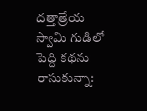దత్తాత్రేయ స్వామి గుడిలో పెద్ది కథను రాసుకున్నా: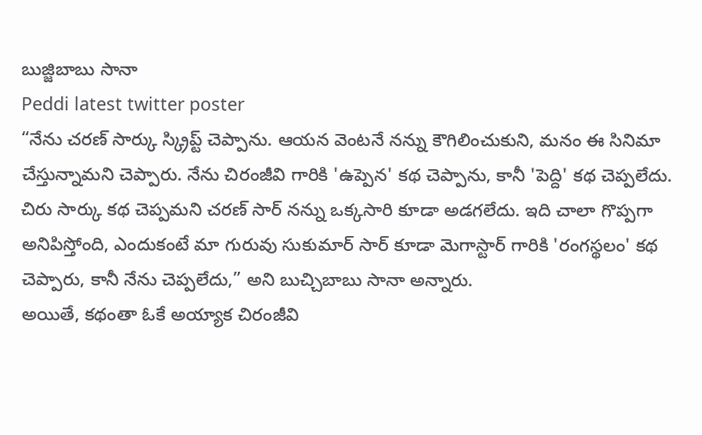బుజ్జిబాబు సానా
Peddi latest twitter poster
“నేను చరణ్ సార్కు స్క్రిప్ట్ చెప్పాను. ఆయన వెంటనే నన్ను కౌగిలించుకుని, మనం ఈ సినిమా చేస్తున్నామని చెప్పారు. నేను చిరంజీవి గారికి 'ఉప్పెన' కథ చెప్పాను, కానీ 'పెద్ది' కథ చెప్పలేదు. చిరు సార్కు కథ చెప్పమని చరణ్ సార్ నన్ను ఒక్కసారి కూడా అడగలేదు. ఇది చాలా గొప్పగా అనిపిస్తోంది, ఎందుకంటే మా గురువు సుకుమార్ సార్ కూడా మెగాస్టార్ గారికి 'రంగస్థలం' కథ చెప్పారు, కానీ నేను చెప్పలేదు,” అని బుచ్చిబాబు సానా అన్నారు.
అయితే, కథంతా ఓకే అయ్యాక చిరంజీవి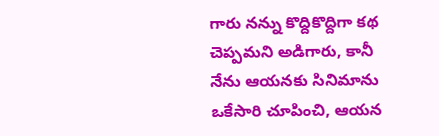గారు నన్ను కొద్దికొద్దిగా కథ చెప్పమని అడిగారు, కానీ నేను ఆయనకు సినిమాను ఒకేసారి చూపించి, ఆయన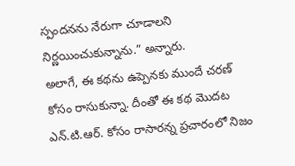స్పందనను నేరుగా చూడాలని నిర్ణయించుకున్నాను.” అన్నారు.
అలాగే, ఈ కథను ఉప్పెనకు ముందే చరణ్ కోసం రాసుకున్నా. దీంతో ఈ కథ మొదట ఎన్.టి.ఆర్. కోసం రాసారన్న ప్రచారంలో నిజం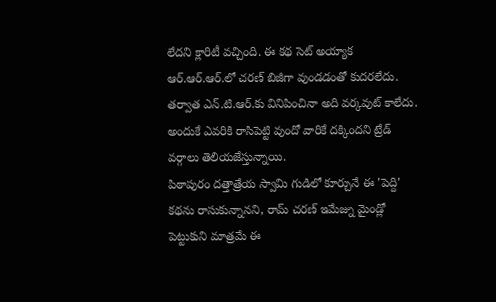లేదని క్లారిటీ వచ్చింది. ఈ కథ సెట్ అయ్యాక ఆర్.ఆర్.ఆర్.లో చరణ్ బిజీగా వుండడంతో కుదరలేదు. తర్వాత ఎన్.టి.ఆర్.కు వినిపించినా అది వర్కవుట్ కాలేదు. అందుకే ఎవరికి రాసిపెట్టి వుందో వారికే దక్కిందని ట్రేడ్ వర్గాలు తెలియజేస్తున్నాయి.
పిఠాపురం దత్తాత్రేయ స్వామి గుడిలో కూర్చునే ఈ 'పెద్ది' కథను రాసుకున్నానని, రామ్ చరణ్ ఇమేజ్ను మైండ్లో పెట్టుకుని మాత్రమే ఈ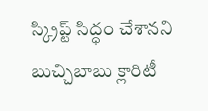స్క్రిప్ట్ సిద్ధం చేశానని బుచ్చిబాబు క్లారిటీ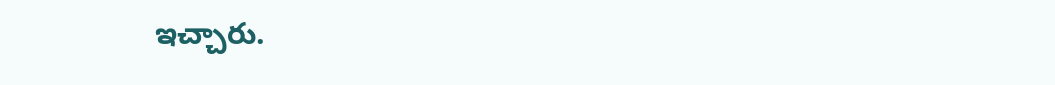ఇచ్చారు.